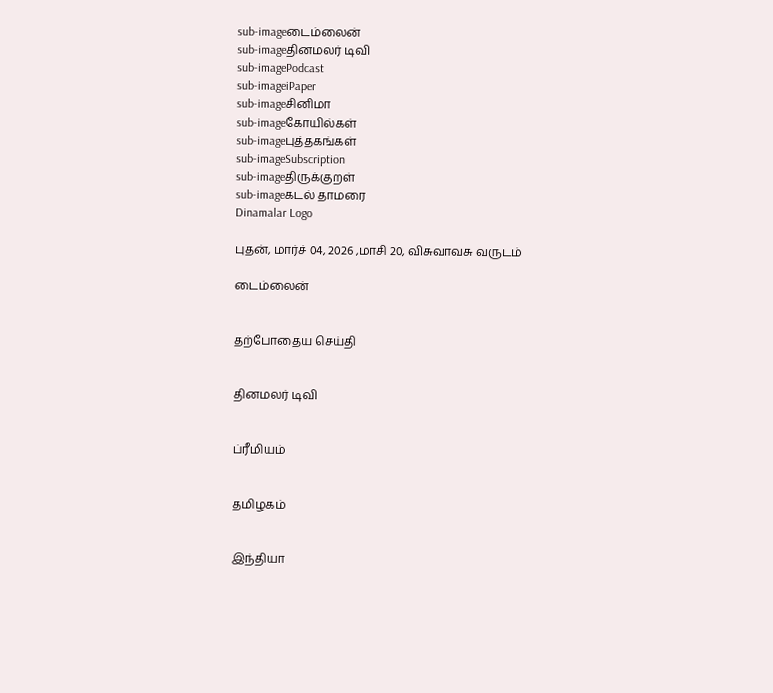sub-imageடைம்லைன்
sub-imageதினமலர் டிவி
sub-imagePodcast
sub-imageiPaper
sub-imageசினிமா
sub-imageகோயில்கள்
sub-imageபுத்தகங்கள்
sub-imageSubscription
sub-imageதிருக்குறள்
sub-imageகடல் தாமரை
Dinamalar Logo

புதன், மார்ச் 04, 2026 ,மாசி 20, விசுவாவசு வருடம்

டைம்லைன்


தற்போதைய செய்தி


தினமலர் டிவி


ப்ரீமியம்


தமிழகம்


இந்தியா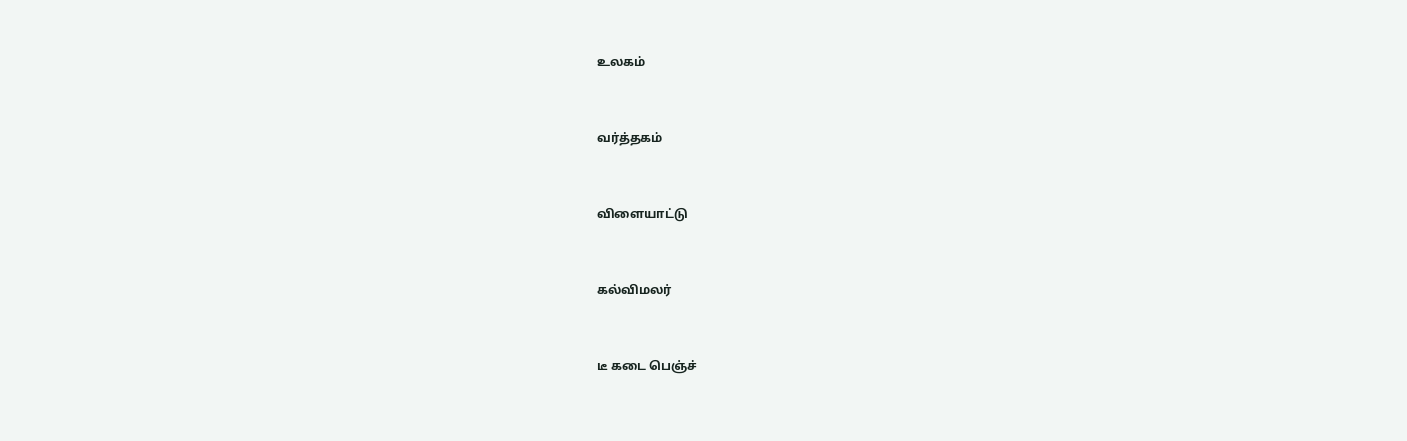உலகம்


வர்த்தகம்


விளையாட்டு


கல்விமலர்


டீ கடை பெஞ்ச்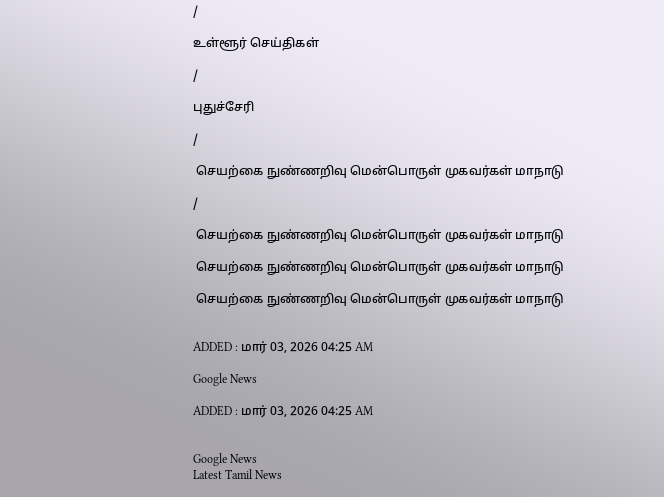/

உள்ளூர் செய்திகள்

/

புதுச்சேரி

/

 செயற்கை நுண்ணறிவு மென்பொருள் முகவர்கள் மாநாடு

/

 செயற்கை நுண்ணறிவு மென்பொருள் முகவர்கள் மாநாடு

 செயற்கை நுண்ணறிவு மென்பொருள் முகவர்கள் மாநாடு

 செயற்கை நுண்ணறிவு மென்பொருள் முகவர்கள் மாநாடு


ADDED : மார் 03, 2026 04:25 AM

Google News

ADDED : மார் 03, 2026 04:25 AM


Google News
Latest Tamil News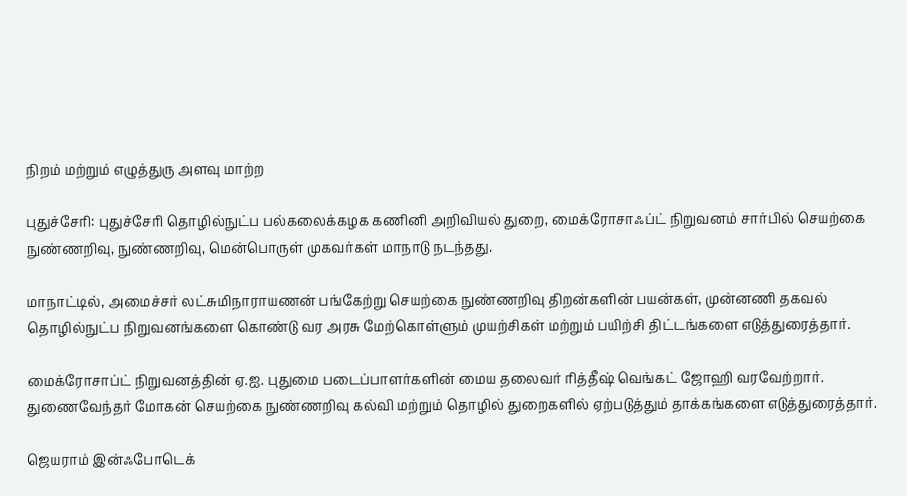நிறம் மற்றும் எழுத்துரு அளவு மாற்ற

புதுச்சேரி: புதுச்சேரி தொழில்நுட்ப பல்கலைக்கழக கணினி அறிவியல் துறை, மைக்ரோசாஃப்ட் நிறுவனம் சார்பில் செயற்கை நுண்ணறிவு, நுண்ணறிவு, மென்பொருள் முகவர்கள் மாநாடு நடந்தது.

மாநாட்டில், அமைச்சர் லட்சுமிநாராயணன் பங்கேற்று செயற்கை நுண்ணறிவு திறன்களின் பயன்கள், முன்னணி தகவல் தொழில்நுட்ப நிறுவனங்களை கொண்டு வர அரசு மேற்கொள்ளும் முயற்சிகள் மற்றும் பயிற்சி திட்டங்களை எடுத்துரைத்தார்.

மைக்ரோசாப்ட் நிறுவனத்தின் ஏ.ஐ. புதுமை படைப்பாளர்களின் மைய தலைவர் ரித்தீஷ் வெங்கட் ஜோஹி வரவேற்றார். துணைவேந்தர் மோகன் செயற்கை நுண்ணறிவு கல்வி மற்றும் தொழில் துறைகளில் ஏற்படுத்தும் தாக்கங்களை எடுத்துரைத்தார்.

ஜெயராம் இன்ஃபோடெக்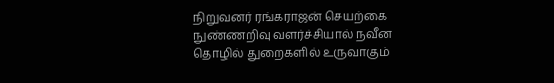நிறுவனர் ரங்கராஜன் செயற்கை நுண்ணறிவு வளர்ச்சியால் நவீன தொழில் துறைகளில் உருவாகும்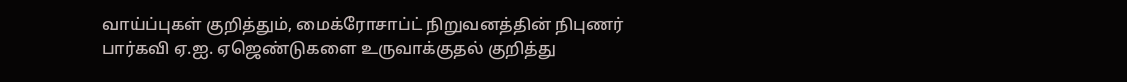வாய்ப்புகள் குறித்தும், மைக்ரோசாப்ட் நிறுவனத்தின் நிபுணர் பார்கவி ஏ.ஐ. ஏஜெண்டுகளை உருவாக்குதல் குறித்து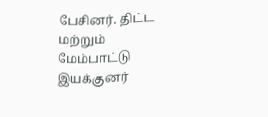பேசினர். திட்ட மற்றும் மேம்பாட்டு இயக்குனர்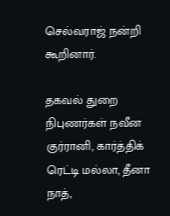செல்வராஜ் நன்றி கூறினார்.

தகவல் துறை நிபுணர்கள் நவீன குர்ரானி, கார்த்திக் ரெட்டி மல்லா, தீனா நாத்,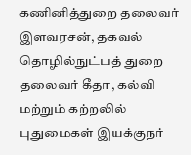கணினித்துறை தலைவர் இளவரசன், தகவல் தொழில்நுட்பத் துறை தலைவர் கீதா, கல்வி மற்றும் கற்றலில் புதுமைகள் இயக்குநர்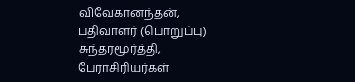விவேகானந்தன், பதிவாளர் (பொறுப்பு) சுந்தரமூர்த்தி, பேராசிரியர்கள்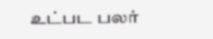உட்பட பலர்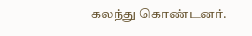கலந்து கொண்டனர்.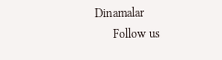Dinamalar
      Follow us